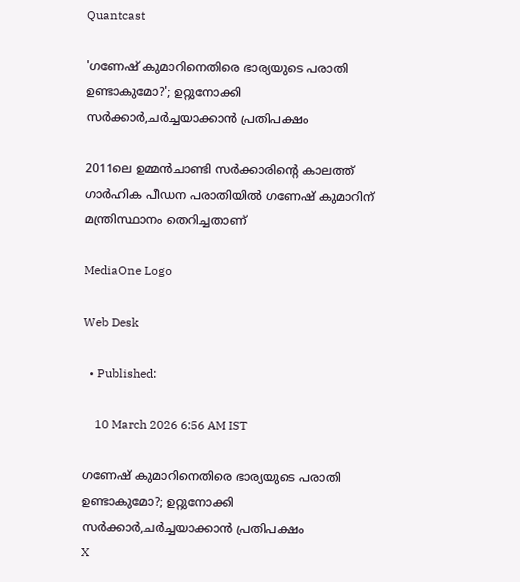Quantcast

'ഗണേഷ് കുമാറിനെതിരെ ഭാര്യയുടെ പരാതി ഉണ്ടാകുമോ?'; ഉറ്റുനോക്കി സർക്കാർ,ചര്‍ച്ചയാക്കാന്‍ പ്രതിപക്ഷം

2011ലെ ഉമ്മൻചാണ്ടി സർക്കാരിന്‍റെ കാലത്ത് ഗാർഹിക പീഡന പരാതിയിൽ ഗണേഷ് കുമാറിന് മന്ത്രിസ്ഥാനം തെറിച്ചതാണ്

MediaOne Logo

Web Desk

  • Published:

    10 March 2026 6:56 AM IST

ഗണേഷ് കുമാറിനെതിരെ ഭാര്യയുടെ പരാതി ഉണ്ടാകുമോ?; ഉറ്റുനോക്കി സർക്കാർ,ചര്‍ച്ചയാക്കാന്‍ പ്രതിപക്ഷം
X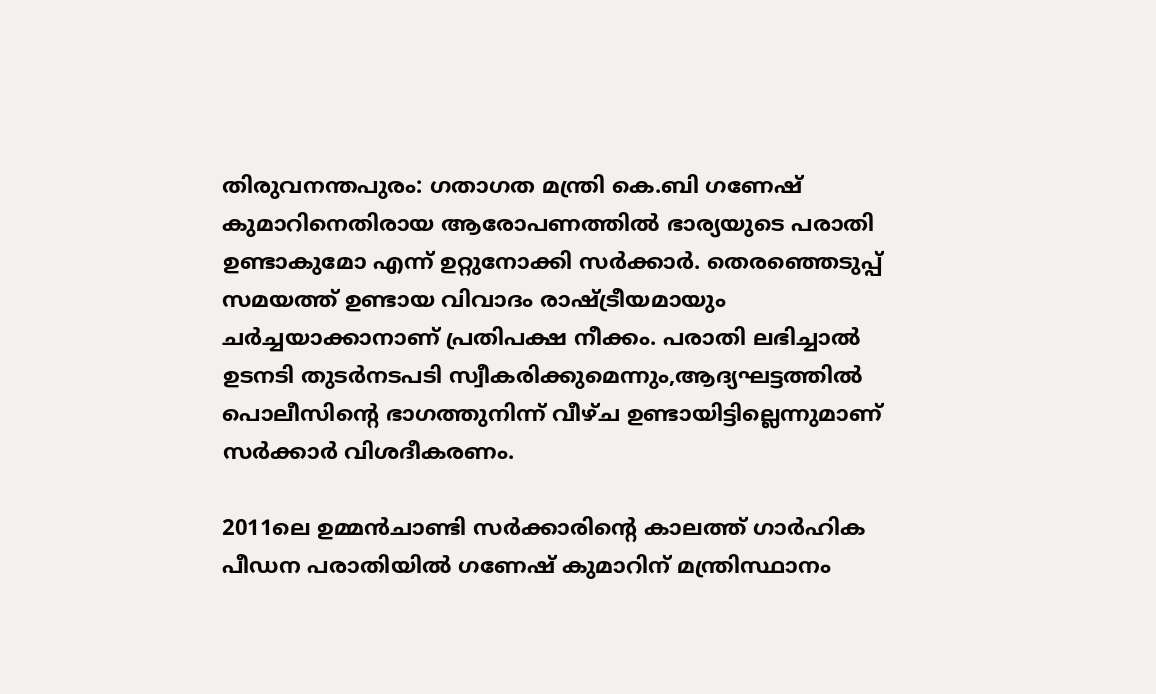തിരുവനന്തപുരം: ഗതാഗത മന്ത്രി കെ.ബി ഗണേഷ് കുമാറിനെതിരായ ആരോപണത്തിൽ ഭാര്യയുടെ പരാതി ഉണ്ടാകുമോ എന്ന് ഉറ്റുനോക്കി സർക്കാർ. തെരഞ്ഞെടുപ്പ് സമയത്ത് ഉണ്ടായ വിവാദം രാഷ്ട്രീയമായും ചർച്ചയാക്കാനാണ് പ്രതിപക്ഷ നീക്കം. പരാതി ലഭിച്ചാൽ ഉടനടി തുടർനടപടി സ്വീകരിക്കുമെന്നും,ആദ്യഘട്ടത്തിൽ പൊലീസിന്റെ ഭാഗത്തുനിന്ന് വീഴ്ച ഉണ്ടായിട്ടില്ലെന്നുമാണ് സർക്കാർ വിശദീകരണം.

2011ലെ ഉമ്മൻചാണ്ടി സർക്കാരിന്‍റെ കാലത്ത് ഗാർഹിക പീഡന പരാതിയിൽ ഗണേഷ് കുമാറിന് മന്ത്രിസ്ഥാനം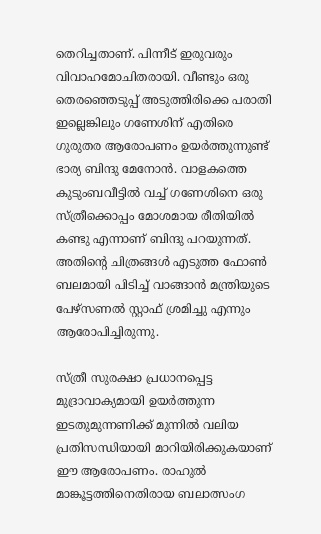തെറിച്ചതാണ്. പിന്നീട് ഇരുവരും വിവാഹമോചിതരായി. വീണ്ടും ഒരു തെരഞ്ഞെടുപ്പ് അടുത്തിരിക്കെ പരാതി ഇല്ലെങ്കിലും ഗണേശിന് എതിരെ ഗുരുതര ആരോപണം ഉയർത്തുന്നുണ്ട് ഭാര്യ ബിന്ദു മേനോൻ. വാളകത്തെ കുടുംബവീട്ടിൽ വച്ച് ഗണേശിനെ ഒരു സ്ത്രീക്കൊപ്പം മോശമായ രീതിയിൽ കണ്ടു എന്നാണ് ബിന്ദു പറയുന്നത്. അതിന്‍റെ ചിത്രങ്ങൾ എടുത്ത ഫോൺ ബലമായി പിടിച്ച് വാങ്ങാൻ മന്ത്രിയുടെ പേഴ്സണൽ സ്റ്റാഫ് ശ്രമിച്ചു എന്നും ആരോപിച്ചിരുന്നു.

സ്ത്രീ സുരക്ഷാ പ്രധാനപ്പെട്ട മുദ്രാവാക്യമായി ഉയർത്തുന്ന ഇടതുമുന്നണിക്ക് മുന്നിൽ വലിയ പ്രതിസന്ധിയായി മാറിയിരിക്കുകയാണ് ഈ ആരോപണം. രാഹുൽ മാങ്കൂട്ടത്തിനെതിരായ ബലാത്സംഗ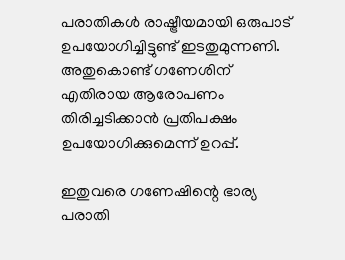പരാതികൾ രാഷ്ട്രീയമായി ഒരുപാട് ഉപയോഗിച്ചിട്ടുണ്ട് ഇടതുമുന്നണി. അതുകൊണ്ട് ഗണേശിന് എതിരായ ആരോപണം തിരിച്ചടിക്കാൻ പ്രതിപക്ഷം ഉപയോഗിക്കുമെന്ന് ഉറപ്പ്.

ഇതുവരെ ഗണേഷിന്റെ ഭാര്യ പരാതി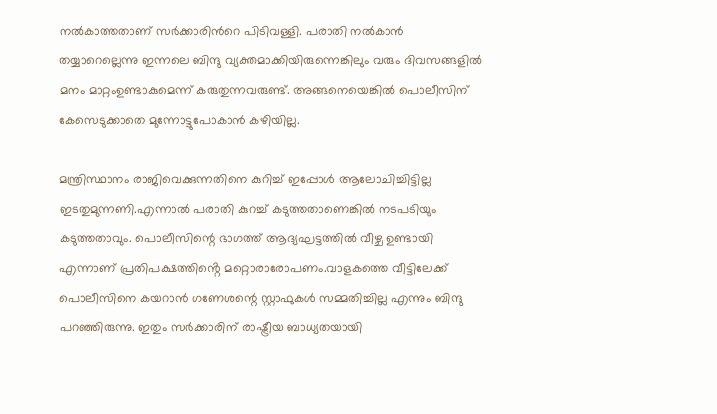നൽകാത്തതാണ് സർക്കാരിന്‍റെ പിടിവള്ളി. പരാതി നൽകാൻ തയ്യാറെല്ലെന്നു ഇന്നലെ ബിന്ദു വ്യക്തമാക്കിയിരുന്നെങ്കിലും വരും ദിവസങ്ങളിൽ മനം മാറ്റംഉണ്ടാകുമെന്ന് കരുതുന്നവരുണ്ട്. അങ്ങനെയെങ്കിൽ പൊലീസിന് കേസെടുക്കാതെ മുന്നോട്ടുപോകാൻ കഴിയില്ല.

മന്ത്രിസ്ഥാനം രാജിവെക്കുന്നതിനെ കുറിച്ച് ഇപ്പോൾ ആലോചിച്ചിട്ടില്ല ഇടതുമുന്നണി.എന്നാൽ പരാതി കുറച്ച് കടുത്തതാണെങ്കിൽ നടപടിയും കടുത്തതാവും. പൊലീസിന്റെ ഭാഗത്ത് ആദ്യഘട്ടത്തിൽ വീഴ്ച ഉണ്ടായി എന്നാണ് പ്രതിപക്ഷത്തിൻ്റെ മറ്റൊരാരോപണം.വാളകത്തെ വീട്ടിലേക്ക് പൊലീസിനെ കയറാൻ ഗണേശന്റെ സ്റ്റാഫുകൾ സമ്മതിച്ചില്ല എന്നും ബിന്ദു പറഞ്ഞിരുന്നു. ഇതും സർക്കാരിന് രാഷ്ട്രീയ ബാധ്യതയായി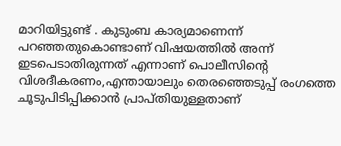മാറിയിട്ടുണ്ട് . കുടുംബ കാര്യമാണെന്ന് പറഞ്ഞതുകൊണ്ടാണ് വിഷയത്തിൽ അന്ന് ഇടപെടാതിരുന്നത് എന്നാണ് പൊലീസിന്റെ വിശദീകരണം,എന്തായാലും തെരഞ്ഞെടുപ്പ് രംഗത്തെ ചൂടുപിടിപ്പിക്കാൻ പ്രാപ്തിയുള്ളതാണ്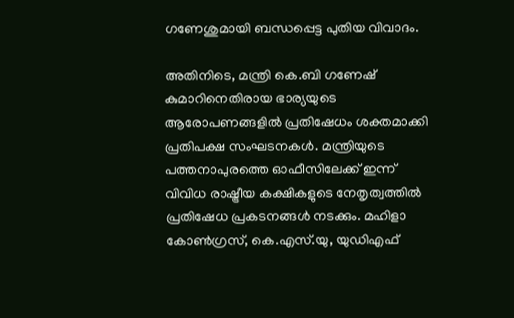ഗണേശുമായി ബന്ധപ്പെട്ട പുതിയ വിവാദം.

അതിനിടെ, മന്ത്രി കെ.ബി ഗണേഷ് കുമാറിനെതിരായ ഭാര്യയുടെ ആരോപണങ്ങളിൽ പ്രതിഷേധം ശക്തമാക്കി പ്രതിപക്ഷ സംഘടനകൾ. മന്ത്രിയുടെ പത്തനാപുരത്തെ ഓഫീസിലേക്ക് ഇന്ന് വിവിധ രാഷ്ട്രീയ കക്ഷികളുടെ നേതൃത്വത്തിൽ പ്രതിഷേധ പ്രകടനങ്ങൾ നടക്കും. മഹിളാ കോൺഗ്രസ്‌, കെ.എസ്.യു, യുഡിഎഫ്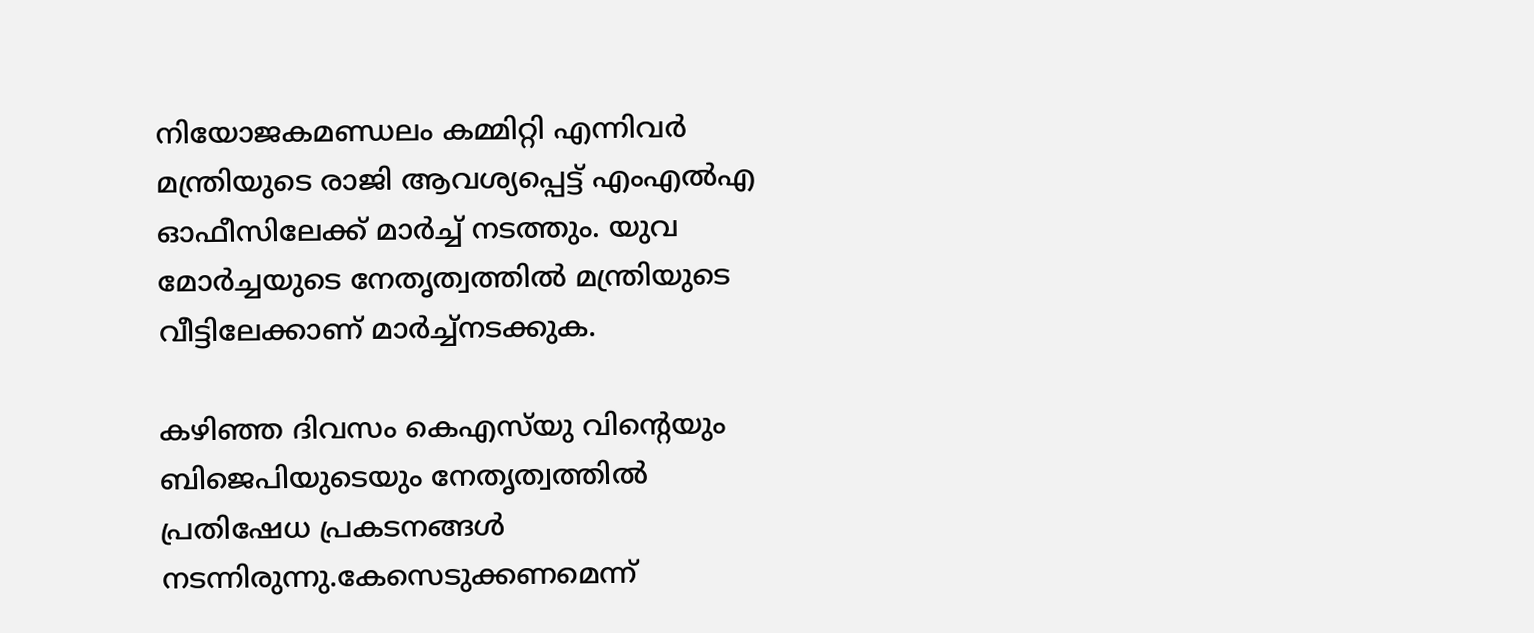നിയോജകമണ്ഡലം കമ്മിറ്റി എന്നിവർ മന്ത്രിയുടെ രാജി ആവശ്യപ്പെട്ട് എംഎൽഎ ഓഫീസിലേക്ക് മാർച്ച് നടത്തും. യുവ മോർച്ചയുടെ നേതൃത്വത്തിൽ മന്ത്രിയുടെ വീട്ടിലേക്കാണ് മാർച്ച്നടക്കുക.

കഴിഞ്ഞ ദിവസം കെഎസ്‍യു വിന്റെയും ബിജെപിയുടെയും നേതൃത്വത്തിൽ പ്രതിഷേധ പ്രകടനങ്ങൾ നടന്നിരുന്നു.കേസെടുക്കണമെന്ന്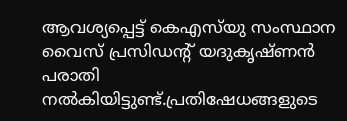ആവശ്യപ്പെട്ട് കെഎസ്‌യു സംസ്ഥാന വൈസ് പ്രസിഡന്‍റ് യദുകൃഷ്ണൻ പരാതി നൽകിയിട്ടുണ്ട്.പ്രതിഷേധങ്ങളുടെ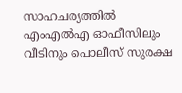സാഹചര്യത്തിൽ എംഎൽഎ ഓഫീസിലും വീടിനും പൊലീസ് സുരക്ഷ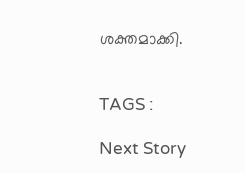ശക്തമാക്കി.


TAGS :

Next Story